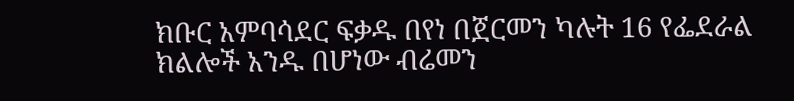ክቡር አምባሳደር ፍቃዱ በየነ በጀርመን ካሉት 16 የፌደራል ክልሎች አንዱ በሆነው ብሬመን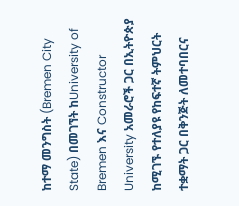ከተማ መንግስት (Bremen City State) በመገኘት ከUniversity of Bremen እና Constructor University አመራሮች ጋር በኢትዮጵያ ከሚገኙ የተለያዩ የከፍተኛ ትምህርት ተቋማት ጋር በቅንጅት ለመተባበርና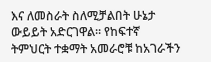እና ለመስራት ስለሚቻልበት ሁኔታ ውይይት አድርገዋል። የከፍተኛ ትምህርት ተቋማት አመራሮቹ ከአገራችን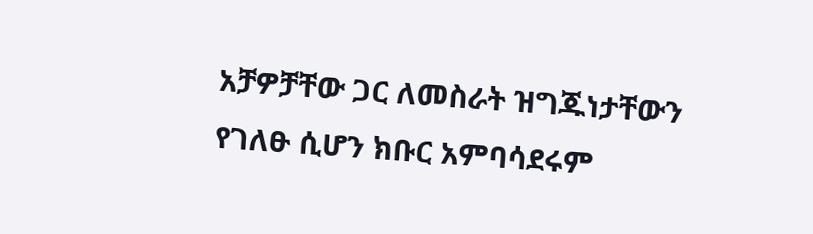አቻዎቻቸው ጋር ለመስራት ዝግጁነታቸውን የገለፁ ሲሆን ክቡር አምባሳደሩም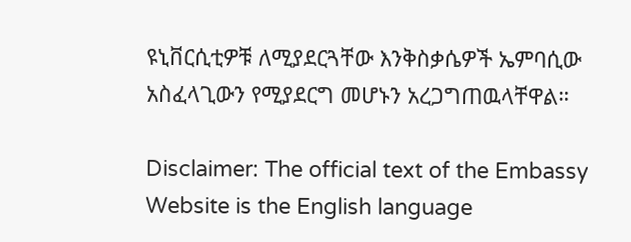ዩኒቨርሲቲዎቹ ለሚያደርጓቸው እንቅስቃሴዎች ኤምባሲው አስፈላጊውን የሚያደርግ መሆኑን አረጋግጠዉላቸዋል።

Disclaimer: The official text of the Embassy Website is the English language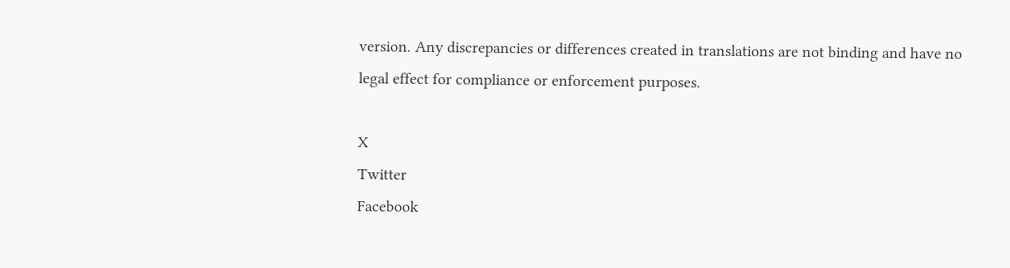version. Any discrepancies or differences created in translations are not binding and have no legal effect for compliance or enforcement purposes.

X
Twitter
Facebook